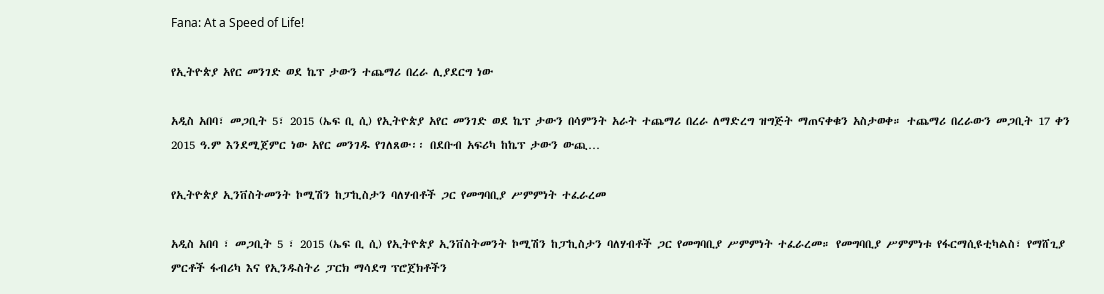Fana: At a Speed of Life!

የኢትዮጵያ አየር መንገድ ወደ ኬፕ ታውን ተጨማሪ በረራ ሊያደርግ ነው

አዲስ አበባ፣ መጋቢት 5፣ 2015 (ኤፍ ቢ ሲ) የኢትዮጵያ አየር መንገድ ወደ ኬፕ ታውን በሳምንት አራት ተጨማሪ በረራ ለማድረግ ዝግጅት ማጠናቀቁን አስታወቀ። ተጨማሪ በረራውን መጋቢት 17 ቀን 2015 ዓ.ም እንደሚጀምር ነው አየር መንገዱ የገለጸው፡፡ በደቡብ አፍሪካ ከኬፕ ታውን ውጪ…

የኢትዮጵያ ኢንቨስትመንት ኮሚሽን ከፓኪስታን ባለሃብቶች ጋር የመግባቢያ ሥምምነት ተፈራረመ

አዲስ አበባ ፣ መጋቢት 5 ፣ 2015 (ኤፍ ቢ ሲ) የኢትዮጵያ ኢንቨስትመንት ኮሚሽን ከፓኪስታን ባለሃብቶች ጋር የመግባቢያ ሥምምነት ተፈራረመ። የመግባቢያ ሥምምነቱ የፋርማሲዩቲካልስ፣ የማሸጊያ ምርቶች ፋብሪካ እና የኢንዱስትሪ ፓርክ ማሳደግ ፕሮጀክቶችን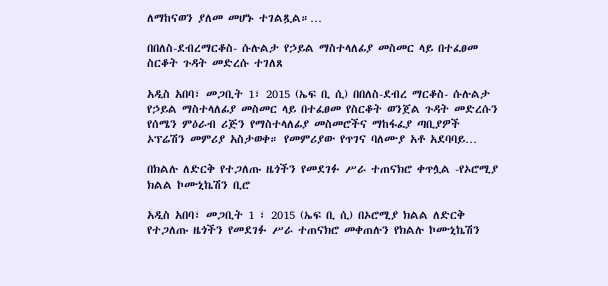ለማከናወን ያለመ መሆኑ ተገልጿል።…

በበለስ-ደብረማርቆስ- ሱሉልታ የኃይል ማስተላለፊያ መስመር ላይ በተፈፀመ ስርቆት ጉዳት መድረሱ ተገለጸ

አዲስ አበባ፣ መጋቢት 1፣ 2015 (ኤፍ ቢ ሲ) በበለስ-ደብረ ማርቆስ- ሱሉልታ የኃይል ማስተላለፊያ መስመር ላይ በተፈፀመ የስርቆት ወንጀል ጉዳት መድረሱን የሰሜን ምዕራብ ሪጅን የማስተላለፊያ መስመሮችና ማከፋፈያ ጣቢያዎች ኦፕሬሽን መምሪያ አስታወቀ። የመምሪያው የጥገና ባለሙያ አቶ አደባባይ…

በክልሉ ለድርቅ የተጋለጡ ዜጎችን የመደገፉ ሥራ ተጠናክሮ ቀጥሏል -የኦሮሚያ ክልል ኮሙኒኬሽን ቢሮ

አዲስ አበባ፣ መጋቢት 1 ፣ 2015 (ኤፍ ቢ ሲ) በኦሮሚያ ክልል ለድርቅ የተጋለጡ ዜጎችን የመደገፉ ሥራ ተጠናክሮ መቀጠሉን የክልሉ ኮሙኒኬሽን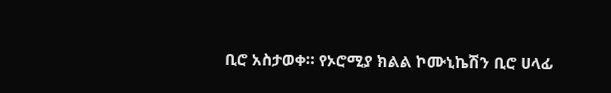ቢሮ አስታወቀ። የኦሮሚያ ክልል ኮሙኒኬሽን ቢሮ ሀላፊ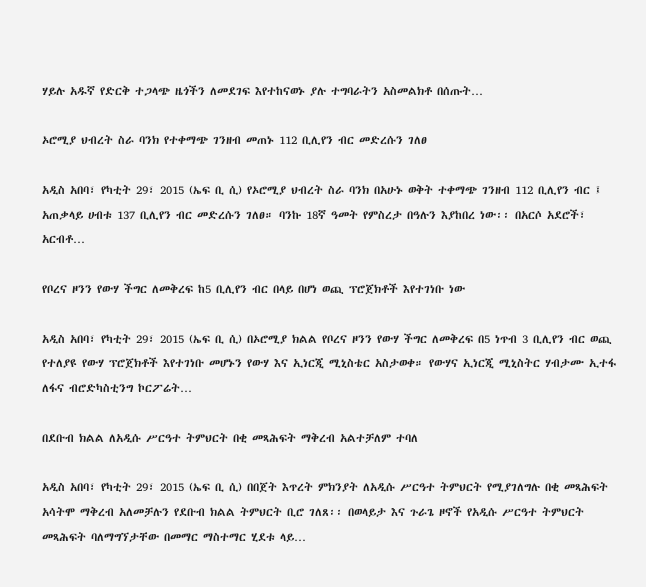ሃይሉ አዱኛ የድርቅ ተጋላጭ ዜጎችን ለመደገፍ እየተከናወኑ ያሉ ተግባራትን አስመልክቶ በሰጡት…

ኦሮሚያ ህብረት ስራ ባንክ የተቀማጭ ገንዘብ መጠኑ 112 ቢሊየን ብር መድረሱን ገለፀ

አዲስ አበባ፣ የካቲት 29፣ 2015 (ኤፍ ቢ ሲ) የኦሮሚያ ህብረት ስራ ባንክ በአሁኑ ወቅት ተቀማጭ ገንዘብ 112 ቢሊየን ብር ፤ አጠቃላይ ሀብቱ 137 ቢሊየን ብር መድረሱን ገለፀ። ባንኩ 18ኛ ዓመት የምስረታ በዓሉን እያከበረ ነው፡፡ በአርሶ አደሮች፣ አርብቶ…

የቦረና ዞንን የውሃ ችግር ለመቅረፍ ከ5 ቢሊየን ብር በላይ በሆነ ወጪ ፕሮጀክቶች እየተገነቡ ነው

አዲስ አበባ፣ የካቲት 29፣ 2015 (ኤፍ ቢ ሲ) በኦሮሚያ ክልል የቦረና ዞንን የውሃ ችግር ለመቅረፍ በ5 ነጥብ 3 ቢሊየን ብር ወጪ የተለያዩ የውሃ ፕሮጀክቶች እየተገነቡ መሆኑን የውሃ እና ኢነርጂ ሚኒስቴር አስታወቀ። የውሃና ኢነርጂ ሚኒስትር ሃብታሙ ኢተፋ ለፋና ብሮድካስቲንግ ኮርፖሬት…

በደቡብ ክልል ለአዲሱ ሥርዓተ ትምህርት በቂ መጻሕፍት ማቅረብ አልተቻለም ተባለ

አዲስ አበባ፣ የካቲት 29፣ 2015 (ኤፍ ቢ ሲ) በበጀት እጥረት ምክንያት ለአዲሱ ሥርዓተ ትምህርት የሚያገለግሉ በቂ መጻሕፍት አሳትሞ ማቅረብ አለመቻሉን የደቡብ ክልል ትምህርት ቢሮ ገለጸ፡፡ በወላይታ እና ጉራጌ ዞኖች የአዲሱ ሥርዓተ ትምህርት መጻሕፍት ባለማግኘታቸው በመማር ማስተማር ሂደቱ ላይ…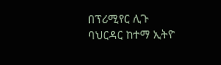በፕሪሚየር ሊጉ ባህርዳር ከተማ ኢትዮ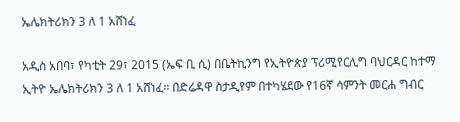ኤሌክትሪክን 3 ለ 1 አሸነፈ

አዲስ አበባ፣ የካቲት 29፣ 2015 (ኤፍ ቢ ሲ) በቤትኪንግ የኢትዮጵያ ፕሪሚየርሊግ ባህርዳር ከተማ ኢትዮ ኤሌክትሪክን 3 ለ 1 አሸነፈ፡፡ በድሬዳዋ ስታዲየም በተካሄደው የ16ኛ ሳምንት መርሐ ግብር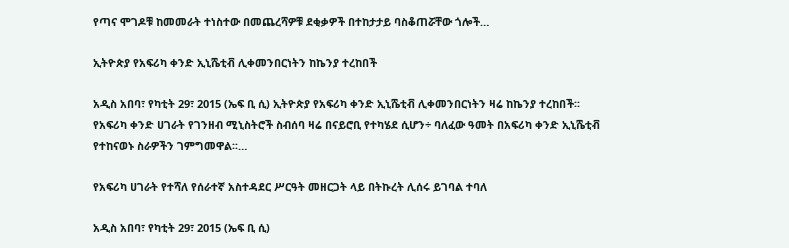የጣና ሞገዶቹ ከመመራት ተነስተው በመጨረሻዎቹ ደቂቃዎች በተከታታይ ባስቆጠሯቸው ጎሎች…

ኢትዮጵያ የአፍሪካ ቀንድ ኢኒሼቲቭ ሊቀመንበርነትን ከኬንያ ተረከበች

አዲስ አበባ፣ የካቲት 29፣ 2015 (ኤፍ ቢ ሲ) ኢትዮጵያ የአፍሪካ ቀንድ ኢኒሼቲቭ ሊቀመንበርነትን ዛሬ ከኬንያ ተረከበች፡፡ የአፍሪካ ቀንድ ሀገራት የገንዘብ ሚኒስትሮች ስብሰባ ዛሬ በናይሮቢ የተካሄደ ሲሆን÷ ባለፈው ዓመት በአፍሪካ ቀንድ ኢኒሼቲቭ የተከናወኑ ስራዎችን ገምግመዋል፡፡…

የአፍሪካ ሀገራት የተሻለ የሰራተኛ አስተዳደር ሥርዓት መዘርጋት ላይ በትኩረት ሊሰሩ ይገባል ተባለ

አዲስ አበባ፣ የካቲት 29፣ 2015 (ኤፍ ቢ ሲ)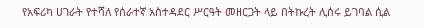የአፍሪካ ሀገራት የተሻለ የሰራተኛ አስተዳደር ሥርዓት መዘርጋት ላይ በትኩረት ሊሰሩ ይገባል ሲል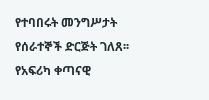የተባበሩት መንግሥታት የሰራተኞች ድርጅት ገለጸ፡፡ የአፍሪካ ቀጣናዊ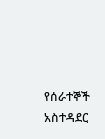የሰራተኞች አስተዳደር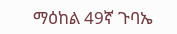ማዕከል 49ኛ ጉባኤ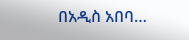በአዲስ አበባ…